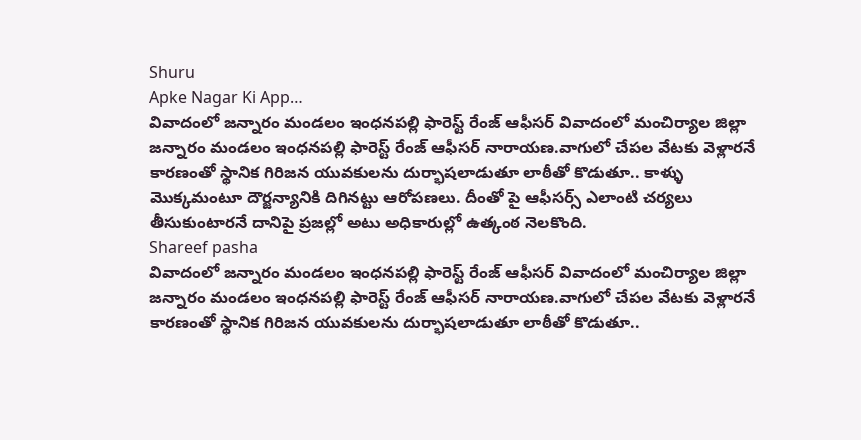Shuru
Apke Nagar Ki App…
వివాదంలో జన్నారం మండలం ఇంధనపల్లి ఫారెస్ట్ రేంజ్ ఆఫీసర్ వివాదంలో మంచిర్యాల జిల్లా జన్నారం మండలం ఇంధనపల్లి ఫారెస్ట్ రేంజ్ ఆఫీసర్ నారాయణ.వాగులో చేపల వేటకు వెళ్లారనే కారణంతో స్థానిక గిరిజన యువకులను దుర్భాషలాడుతూ లాఠీతో కొడుతూ.. కాళ్ళు మొక్కమంటూ దౌర్జన్యానికి దిగినట్టు ఆరోపణలు. దీంతో పై ఆఫీసర్స్ ఎలాంటి చర్యలు తీసుకుంటారనే దానిపై ప్రజల్లో అటు అధికారుల్లో ఉత్కంఠ నెలకొంది.
Shareef pasha
వివాదంలో జన్నారం మండలం ఇంధనపల్లి ఫారెస్ట్ రేంజ్ ఆఫీసర్ వివాదంలో మంచిర్యాల జిల్లా జన్నారం మండలం ఇంధనపల్లి ఫారెస్ట్ రేంజ్ ఆఫీసర్ నారాయణ.వాగులో చేపల వేటకు వెళ్లారనే కారణంతో స్థానిక గిరిజన యువకులను దుర్భాషలాడుతూ లాఠీతో కొడుతూ..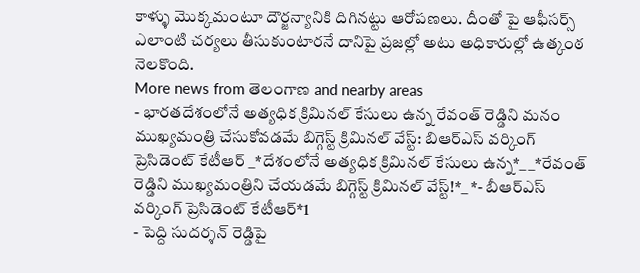కాళ్ళు మొక్కమంటూ దౌర్జన్యానికి దిగినట్టు ఆరోపణలు. దీంతో పై ఆఫీసర్స్ ఎలాంటి చర్యలు తీసుకుంటారనే దానిపై ప్రజల్లో అటు అధికారుల్లో ఉత్కంఠ నెలకొంది.
More news from తెలంగాణ and nearby areas
- భారతదేశంలోనే అత్యధిక క్రిమినల్ కేసులు ఉన్న రేవంత్ రెడ్డిని మనం ముఖ్యమంత్రి చేసుకోవడమే బిగ్గెస్ట్ క్రిమినల్ వేస్ట్: బిఆర్ఎస్ వర్కింగ్ ప్రెసిడెంట్ కేటీఆర్ _*దేశంలోనే అత్యధిక క్రిమినల్ కేసులు ఉన్న*_ _*రేవంత్ రెడ్డిని ముఖ్యమంత్రిని చేయడమే బిగ్గెస్ట్ క్రిమినల్ వేస్ట్!*_ *- బీఆర్ఎస్ వర్కింగ్ ప్రెసిడెంట్ కేటీఆర్*1
- పెద్ది సుదర్శన్ రెడ్డిపై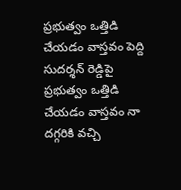ప్రభుత్వం ఒత్తిడి చేయడం వాస్తవం పెద్ది సుదర్శన్ రెడ్డిపై ప్రభుత్వం ఒత్తిడి చేయడం వాస్తవం నా దగ్గరికి వచ్చి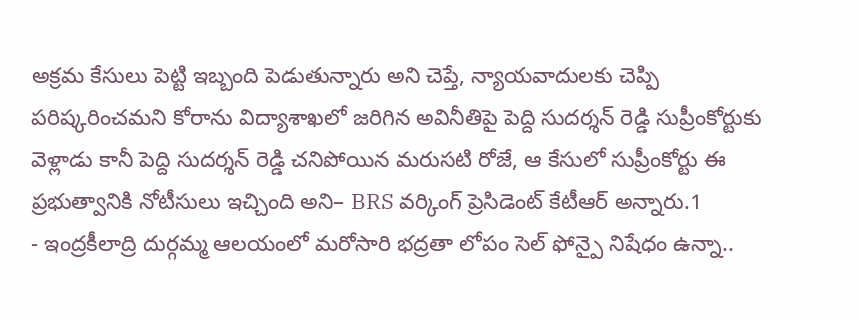అక్రమ కేసులు పెట్టి ఇబ్బంది పెడుతున్నారు అని చెప్తే, న్యాయవాదులకు చెప్పి పరిష్కరించమని కోరాను విద్యాశాఖలో జరిగిన అవినీతిపై పెద్ది సుదర్శన్ రెడ్డి సుప్రీంకోర్టుకు వెళ్లాడు కానీ పెద్ది సుదర్శన్ రెడ్డి చనిపోయిన మరుసటి రోజే, ఆ కేసులో సుప్రీంకోర్టు ఈ ప్రభుత్వానికి నోటీసులు ఇచ్చింది అని– BRS వర్కింగ్ ప్రెసిడెంట్ కేటీఆర్ అన్నారు.1
- ఇంద్రకీలాద్రి దుర్గమ్మ ఆలయంలో మరోసారి భద్రతా లోపం సెల్ ఫోన్పై నిషేధం ఉన్నా..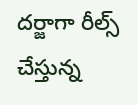దర్జాగా రీల్స్ చేస్తున్న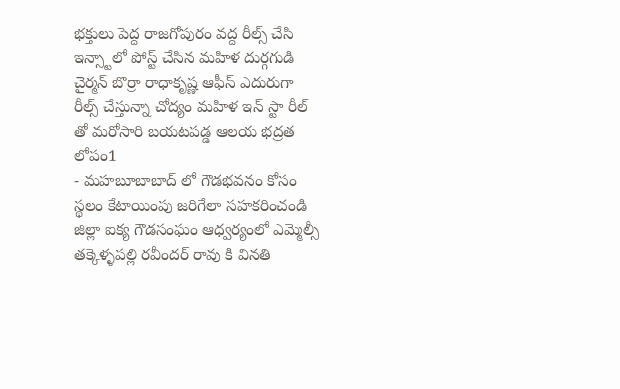భక్తులు పెద్ద రాజగోపురం వద్ద రీల్స్ చేసి ఇన్స్టాలో పోస్ట్ చేసిన మహిళ దుర్గగుడి చైర్మన్ బొర్రా రాధాకృష్ణ ఆఫీస్ ఎదురుగా రీల్స్ చేస్తున్నా చోద్యం మహిళ ఇన్ స్టా రీల్ తో మరోసారి బయటపడ్డ ఆలయ భద్రత లోపం1
- మహబూబాబాద్ లో గౌడభవనం కోసం స్థలం కేటాయింపు జరిగేలా సహకరించండి జిల్లా ఐక్య గౌడసంఘం ఆధ్వర్యంలో ఎమ్మెల్సీ తక్కెళ్ళపల్లి రవీందర్ రావు కి వినతి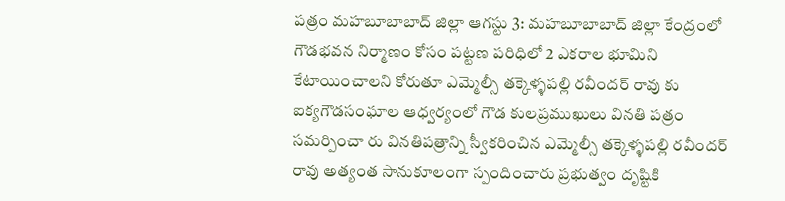పత్రం మహబూబాబాద్ జిల్లా ఆగస్టు 3: మహబూబాబాద్ జిల్లా కేంద్రంలో గౌడభవన నిర్మాణం కోసం పట్టణ పరిధిలో 2 ఎకరాల భూమిని కేటాయించాలని కోరుతూ ఎమ్మెల్సీ తక్కెళ్ళపల్లి రవీందర్ రావు కు ఐక్యగౌడసంఘాల ఆధ్వర్యంలో గౌడ కులప్రముఖులు వినతి పత్రం సమర్పించా రు వినతిపత్రాన్ని స్వీకరించిన ఎమ్మెల్సీ తక్కెళ్ళపల్లి రవీందర్ రావు అత్యంత సానుకూలంగా స్పందించారు ప్రభుత్వం దృష్టికి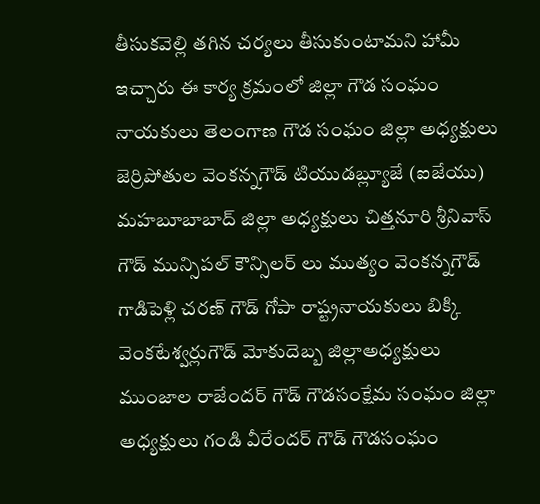తీసుకవెల్లి తగిన చర్యలు తీసుకుంటామని హామీ ఇచ్చారు ఈ కార్య క్రమంలో జిల్లా గౌడ సంఘం నాయకులు తెలంగాణ గౌడ సంఘం జిల్లా అధ్యక్షులు జెర్రిపోతుల వెంకన్నగౌడ్ టియుడబ్ల్యూజే (ఐజేయు) మహబూబాబాద్ జిల్లా అధ్యక్షులు చిత్తనూరి శ్రీనివాస్ గౌడ్ మున్సిపల్ కౌన్సిలర్ లు ముత్యం వెంకన్నగౌడ్ గాడిపెళ్లి చరణ్ గౌడ్ గోపా రాష్ట్రనాయకులు బిక్కి వెంకటేశ్వర్లుగౌడ్ మోకుదెబ్బ జిల్లాఅధ్యక్షులు ముంజాల రాజేందర్ గౌడ్ గౌడసంక్షేమ సంఘం జిల్లా అధ్యక్షులు గండి వీరేందర్ గౌడ్ గౌడసంఘం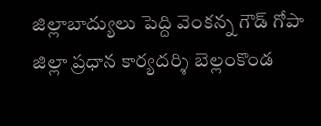జిల్లాబాద్యులు పెద్ది వెంకన్న గౌడ్ గోపా జిల్లా ప్రధాన కార్యదర్శి బెల్లంకొండ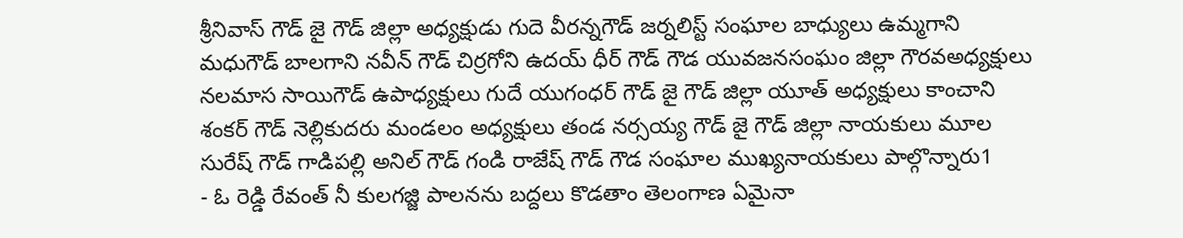శ్రీనివాస్ గౌడ్ జై గౌడ్ జిల్లా అధ్యక్షుడు గుదె వీరన్నగౌడ్ జర్నలిస్ట్ సంఘాల బాధ్యులు ఉమ్మగాని మధుగౌడ్ బాలగాని నవీన్ గౌడ్ చిర్రగోని ఉదయ్ ధీర్ గౌడ్ గౌడ యువజనసంఘం జిల్లా గౌరవఅధ్యక్షులు నలమాస సాయిగౌడ్ ఉపాధ్యక్షులు గుదే యుగంధర్ గౌడ్ జై గౌడ్ జిల్లా యూత్ అధ్యక్షులు కాంచాని శంకర్ గౌడ్ నెల్లికుదరు మండలం అధ్యక్షులు తండ నర్సయ్య గౌడ్ జై గౌడ్ జిల్లా నాయకులు మూల సురేష్ గౌడ్ గాడిపల్లి అనిల్ గౌడ్ గండి రాజేష్ గౌడ్ గౌడ సంఘాల ముఖ్యనాయకులు పాల్గొన్నారు1
- ఓ రెడ్డి రేవంత్ నీ కులగజ్జి పాలనను బద్దలు కొడతాం తెలంగాణ ఏమైనా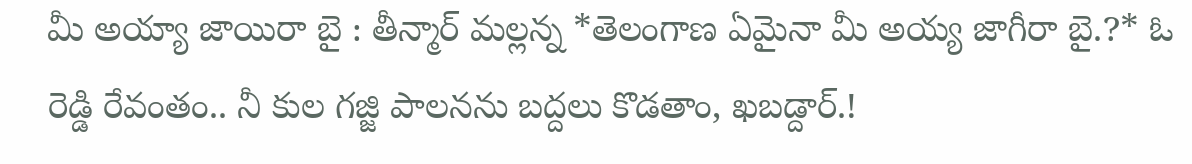మీ అయ్యా జాయిరా బై : తీన్మార్ మల్లన్న *తెలంగాణ ఏమైనా మీ అయ్య జాగీరా బై.?* ఓ రెడ్డి రేవంతం.. నీ కుల గజ్జి పాలనను బద్దలు కొడతాం, ఖబడ్దార్.!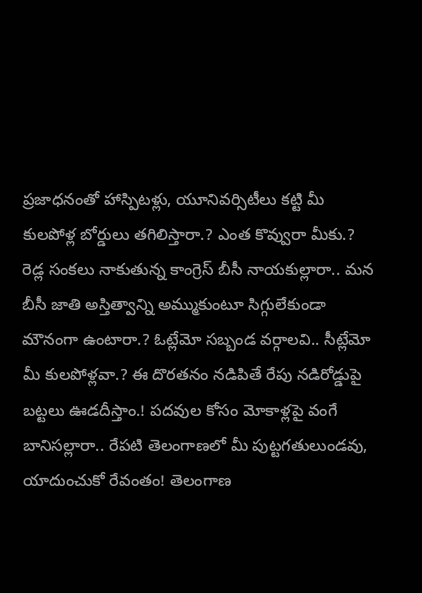ప్రజాధనంతో హాస్పిటళ్లు, యూనివర్సిటీలు కట్టి మీ కులపోళ్ల బోర్డులు తగిలిస్తారా.? ఎంత కొవ్వురా మీకు.? రెడ్ల సంకలు నాకుతున్న కాంగ్రెస్ బీసీ నాయకుల్లారా.. మన బీసీ జాతి అస్తిత్వాన్ని అమ్ముకుంటూ సిగ్గులేకుండా మౌనంగా ఉంటారా.? ఓట్లేమో సబ్బండ వర్గాలవి.. సీట్లేమో మీ కులపోళ్లవా.? ఈ దొరతనం నడిపితే రేపు నడిరోడ్డుపై బట్టలు ఊడదీస్తాం.! పదవుల కోసం మోకాళ్లపై వంగే బానిసల్లారా.. రేపటి తెలంగాణలో మీ పుట్టగతులుండవు, యాదుంచుకో రేవంతం! తెలంగాణ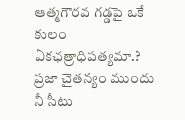ఆత్మగౌరవ గడ్డపై ఒకే కులం ఏకఛత్రాధిపత్యమా.? ప్రజా చైతన్యం ముందు నీ సీటు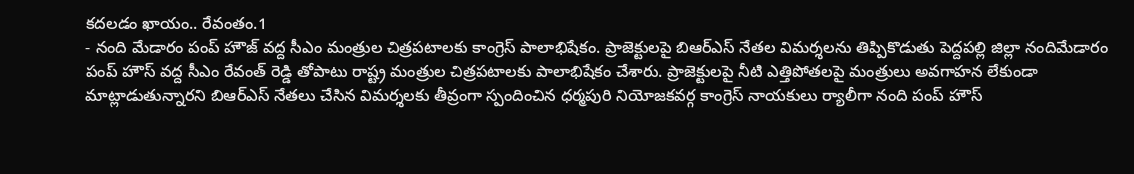కదలడం ఖాయం.. రేవంతం.1
- నంది మేడారం పంప్ హౌజ్ వద్ద సీఎం మంత్రుల చిత్రపటాలకు కాంగ్రెస్ పాలాభిషేకం. ప్రాజెక్టులపై బిఆర్ఎస్ నేతల విమర్శలను తిప్పికొడుతు పెద్దపల్లి జిల్లా నందిమేడారం పంప్ హౌస్ వద్ద సీఎం రేవంత్ రెడ్డి తోపాటు రాష్ట్ర మంత్రుల చిత్రపటాలకు పాలాభిషేకం చేశారు. ప్రాజెక్టులపై నీటి ఎత్తిపోతలపై మంత్రులు అవగాహన లేకుండా మాట్లాడుతున్నారని బిఆర్ఎస్ నేతలు చేసిన విమర్శలకు తీవ్రంగా స్పందించిన ధర్మపురి నియోజకవర్గ కాంగ్రెస్ నాయకులు ర్యాలీగా నంది పంప్ హౌస్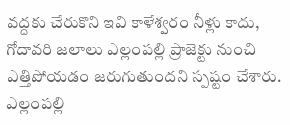వద్దకు చేరుకొని ఇవి కాళేశ్వరం నీళ్లు కాదు, గోదావరి జలాలు ఎల్లంపల్లి ప్రాజెక్టు నుంచి ఎత్తిపోయడం జరుగుతుందని స్పష్టం చేశారు. ఎల్లంపల్లి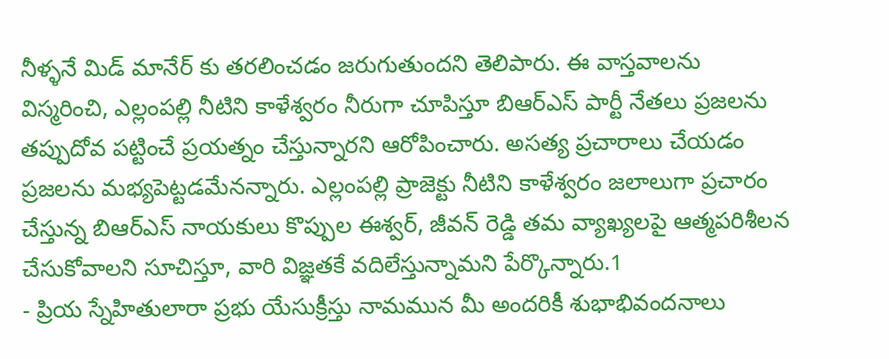నీళ్ళనే మిడ్ మానేర్ కు తరలించడం జరుగుతుందని తెలిపారు. ఈ వాస్తవాలను విస్మరించి, ఎల్లంపల్లి నీటిని కాళేశ్వరం నీరుగా చూపిస్తూ బిఆర్ఎస్ పార్టీ నేతలు ప్రజలను తప్పుదోవ పట్టించే ప్రయత్నం చేస్తున్నారని ఆరోపించారు. అసత్య ప్రచారాలు చేయడం ప్రజలను మభ్యపెట్టడమేనన్నారు. ఎల్లంపల్లి ప్రాజెక్టు నీటిని కాళేశ్వరం జలాలుగా ప్రచారం చేస్తున్న బిఆర్ఎస్ నాయకులు కొప్పుల ఈశ్వర్, జీవన్ రెడ్డి తమ వ్యాఖ్యలపై ఆత్మపరిశీలన చేసుకోవాలని సూచిస్తూ, వారి విజ్ఞతకే వదిలేస్తున్నామని పేర్కొన్నారు.1
- ప్రియ స్నేహితులారా ప్రభు యేసుక్రీస్తు నామమున మీ అందరికీ శుభాభివందనాలు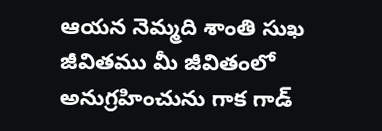ఆయన నెమ్మది శాంతి సుఖ జీవితము మీ జీవితంలో అనుగ్రహించును గాక గాడ్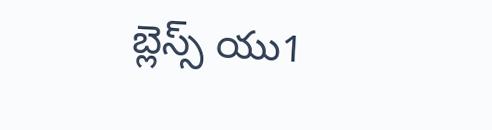బ్లెస్స్ యు1